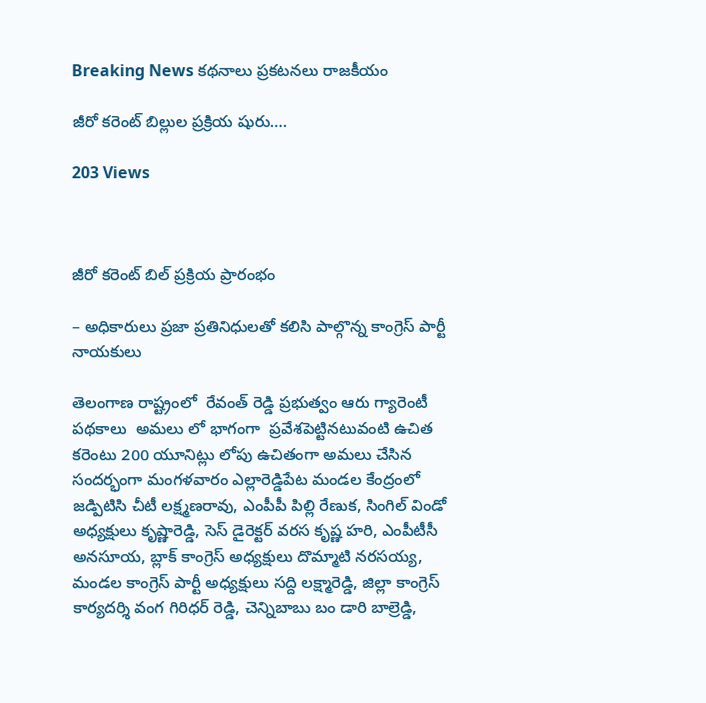Breaking News కథనాలు ప్రకటనలు రాజకీయం

జీరో కరెంట్ బిల్లుల ప్రక్రియ షురు….

203 Views



జీరో కరెంట్ బిల్ ప్రక్రియ ప్రారంభం

– అధికారులు ప్రజా ప్రతినిధులతో కలిసి పాల్గొన్న కాంగ్రెస్ పార్టీ నాయకులు

తెలంగాణ రాష్ట్రంలో  రేవంత్ రెడ్డి ప్రభుత్వం ఆరు గ్యారెంటీ పథకాలు  అమలు లో భాగంగా  ప్రవేశపెట్టినటువంటి ఉచిత కరెంటు 200 యూనిట్లు లోపు ఉచితంగా అమలు చేసిన సందర్భంగా మంగళవారం ఎల్లారెడ్డిపేట మండల కేంద్రంలో జడ్పిటిసి చీటీ లక్ష్మణరావు, ఎంపీపీ పిల్లి రేణుక, సింగిల్ విండో అధ్యక్షులు కృష్ణారెడ్డి, సెస్ డైరెక్టర్ వరస కృష్ణ హరి, ఎంపీటీసీ అనసూయ, బ్లాక్ కాంగ్రెస్ అధ్యక్షులు దొమ్మాటి నరసయ్య, మండల కాంగ్రెస్ పార్టీ అధ్యక్షులు సద్ది లక్ష్మారెడ్డి, జిల్లా కాంగ్రెస్ కార్యదర్శి వంగ గిరిధర్ రెడ్డి, చెన్నిబాబు బం డారి బాల్రెడ్డి,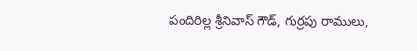పందిరిల్ల శ్రీనివాస్ గౌడ్, గుర్రపు రాములు,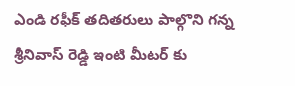ఎండి రఫీక్ తదితరులు పాల్గొని గన్న శ్రీనివాస్ రెడ్డి ఇంటి మీటర్ కు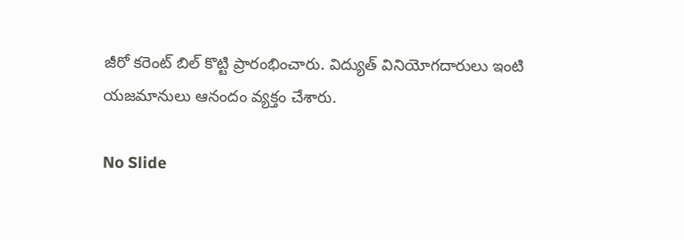జీరో కరెంట్ బిల్ కొట్టి ప్రారంభించారు. విద్యుత్ వినియోగదారులు ఇంటి యజమానులు ఆనందం వ్యక్తం చేశారు.

No Slide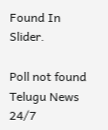Found In Slider.

Poll not found
Telugu News 24/7